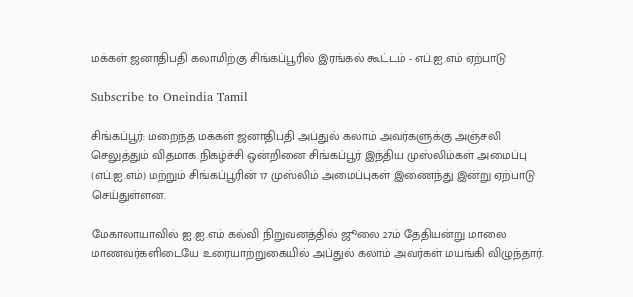மக்கள் ஜனாதிபதி கலாமிற்கு சிங்கப்பூரில் இரங்கல் கூட்டம் - எப்.ஐ.எம் ஏற்பாடு

Subscribe to Oneindia Tamil

சிங்கப்பூர்: மறைந்த மக்கள் ஜனாதிபதி அப்துல் கலாம் அவர்களுக்கு அஞ்சலி செலுத்தும் விதமாக நிகழ்ச்சி ஒன்றினை சிங்கப்பூர் இந்திய முஸ்லிம்கள் அமைப்பு (எப்.ஐ.எம்) மற்றும் சிங்கப்பூரின் 17 முஸ்லிம் அமைப்புகள் இணைந்து இன்று ஏற்பாடு செய்துள்ளன.

மேகாலாயாவில் ஐ.ஐ.எம் கல்வி நிறுவனத்தில் ஜூலை 27ம் தேதியன்று மாலை மாணவர்களிடையே உரையாற்றுகையில் அப்துல் கலாம் அவர்கள் மயங்கி விழுந்தார்.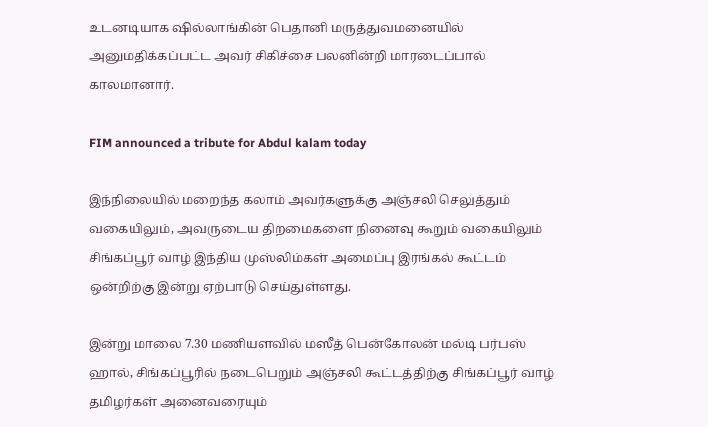உடனடியாக ஷில்லாங்கின் பெதானி மருத்துவமனையில் அனுமதிக்கப்பட்ட அவர் சிகிச்சை பலனின்றி மாரடைப்பால் காலமானார்.

FIM announced a tribute for Abdul kalam today

இந்நிலையில் மறைந்த கலாம் அவர்களுக்கு அஞ்சலி செலுத்தும் வகையிலும், அவருடைய திறமைகளை நினைவு கூறும் வகையிலும் சிங்கப்பூர் வாழ் இந்திய முஸ்லிம்கள் அமைப்பு இரங்கல் கூட்டம் ஒன்றிற்கு இன்று ஏற்பாடு செய்துள்ளது.

இன்று மாலை 7.30 மணியளவில் மஸீத் பென்கோலன் மல்டி பர்பஸ் ஹால், சிங்கப்பூரில் நடைபெறும் அஞ்சலி கூட்டத்திற்கு சிங்கப்பூர் வாழ் தமிழர்கள் அனைவரையும்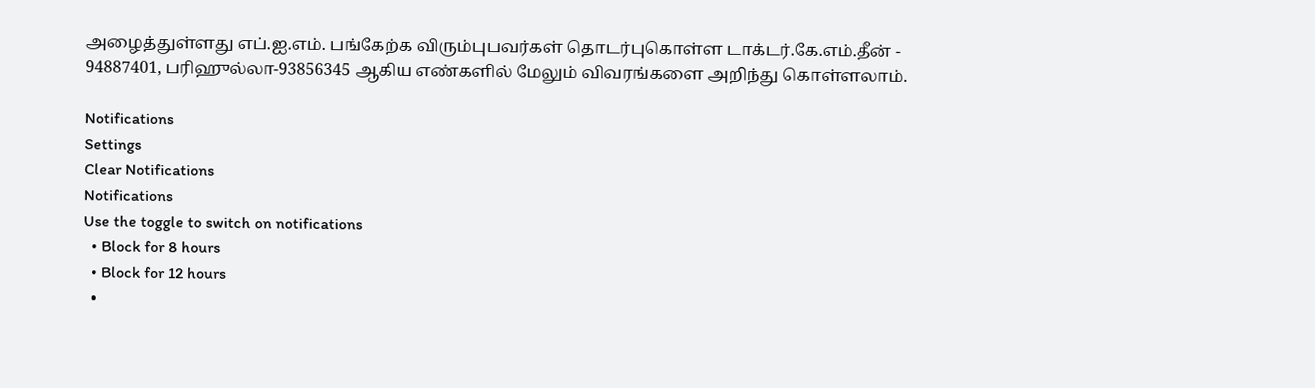அழைத்துள்ளது எப்.ஐ.எம். பங்கேற்க விரும்புபவர்கள் தொடர்புகொள்ள டாக்டர்.கே.எம்.தீன் - 94887401, பரிஹுல்லா-93856345 ஆகிய எண்களில் மேலும் விவரங்களை அறிந்து கொள்ளலாம்.

Notifications
Settings
Clear Notifications
Notifications
Use the toggle to switch on notifications
  • Block for 8 hours
  • Block for 12 hours
  •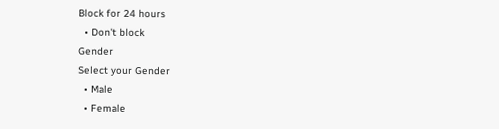Block for 24 hours
  • Don't block
Gender
Select your Gender
  • Male
  • Female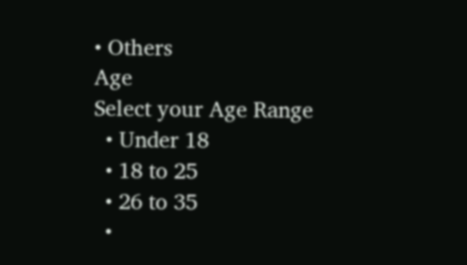• Others
Age
Select your Age Range
  • Under 18
  • 18 to 25
  • 26 to 35
  •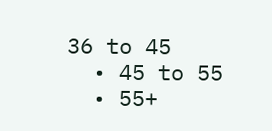36 to 45
  • 45 to 55
  • 55+